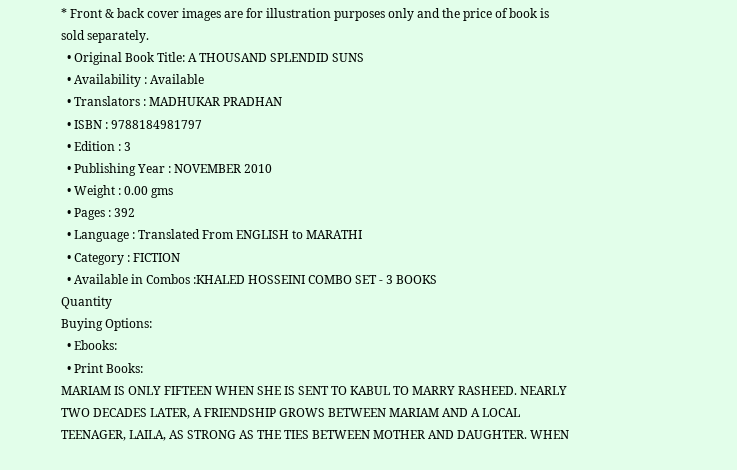* Front & back cover images are for illustration purposes only and the price of book is sold separately.
  • Original Book Title: A THOUSAND SPLENDID SUNS
  • Availability : Available
  • Translators : MADHUKAR PRADHAN
  • ISBN : 9788184981797
  • Edition : 3
  • Publishing Year : NOVEMBER 2010
  • Weight : 0.00 gms
  • Pages : 392
  • Language : Translated From ENGLISH to MARATHI
  • Category : FICTION
  • Available in Combos :KHALED HOSSEINI COMBO SET - 3 BOOKS
Quantity
Buying Options:
  • Ebooks:
  • Print Books:
MARIAM IS ONLY FIFTEEN WHEN SHE IS SENT TO KABUL TO MARRY RASHEED. NEARLY TWO DECADES LATER, A FRIENDSHIP GROWS BETWEEN MARIAM AND A LOCAL TEENAGER, LAILA, AS STRONG AS THE TIES BETWEEN MOTHER AND DAUGHTER. WHEN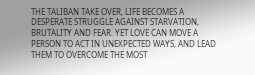THE TALIBAN TAKE OVER, LIFE BECOMES A DESPERATE STRUGGLE AGAINST STARVATION, BRUTALITY AND FEAR. YET LOVE CAN MOVE A PERSON TO ACT IN UNEXPECTED WAYS, AND LEAD THEM TO OVERCOME THE MOST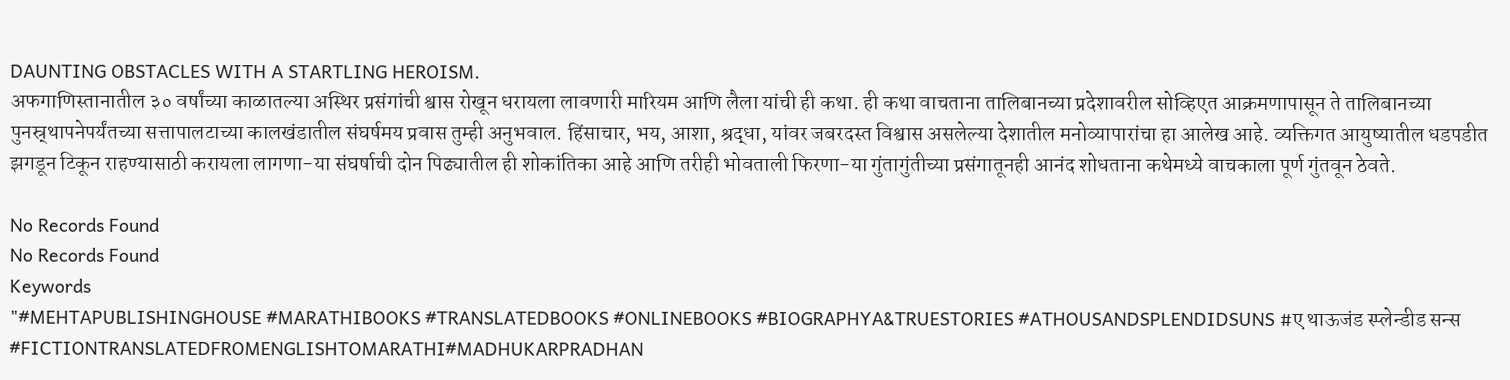DAUNTING OBSTACLES WITH A STARTLING HEROISM.
अफगाणिस्तानातील ३० वर्षांच्या काळातल्या अस्थिर प्रसंगांची श्वास रोखून धरायला लावणारी मारियम आणि लैला यांची ही कथा. ही कथा वाचताना तालिबानच्या प्रदेशावरील सोव्हिएत आक्रमणापासून ते तालिबानच्या पुनस्र्थापनेपर्यंतच्या सत्तापालटाच्या कालखंडातील संघर्षमय प्रवास तुम्ही अनुभवाल. हिंसाचार, भय, आशा, श्रद्धा, यांवर जबरदस्त विश्वास असलेल्या देशातील मनोव्यापारांचा हा आलेख आहे. व्यक्तिगत आयुष्यातील धडपडीत झगडून टिकून राहण्यासाठी करायला लागणा-या संघर्षाची दोन पिढ्यातील ही शोकांतिका आहे आणि तरीही भोवताली फिरणा-या गुंतागुंतीच्या प्रसंगातूनही आनंद शोधताना कथेमध्ये वाचकाला पूर्ण गुंतवून ठेवते.

No Records Found
No Records Found
Keywords
"#MEHTAPUBLISHINGHOUSE #MARATHIBOOKS #TRANSLATEDBOOKS #ONLINEBOOKS #BIOGRAPHYA&TRUESTORIES #ATHOUSANDSPLENDIDSUNS #ए थाऊजंड स्प्लेन्डीड सन्स #FICTIONTRANSLATEDFROMENGLISHTOMARATHI#MADHUKARPRADHAN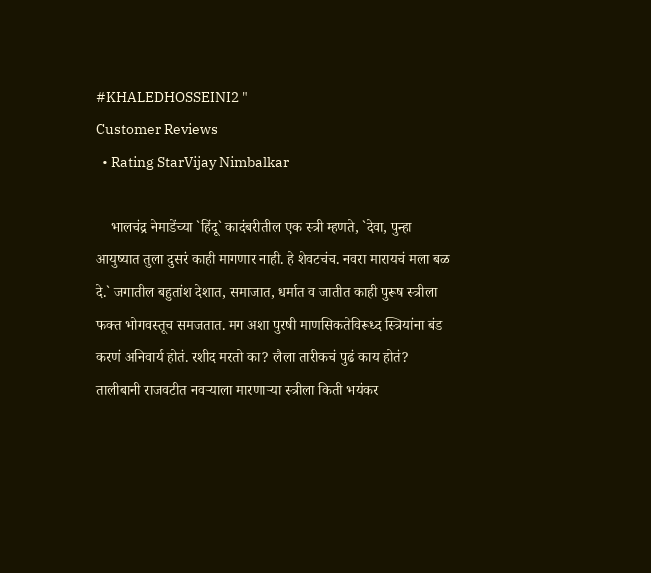#KHALEDHOSSEINI2 "
Customer Reviews
  • Rating StarVijay Nimbalkar

    भालचंद्र नेमाडेंच्या `हिंदू` कादंबरीतील एक स्त्री म्हणते, `देवा, पुन्हा आयुष्यात तुला दुसरं काही मागणार नाही. हे शेवटचंच. नवरा मारायचं मला बळ दे.` जगातील बहुतांश देशात, समाजात, धर्मात व जातीत काही पुरूष स्त्रीला फक्त भोगवस्तूच समजतात. मग अशा पुरषी माणसिकतेविरूध्द स्त्रियांना बंड करणं अनिवार्य होतं. रशीद मरतो का? लैला तारीकचं पुढं काय होतं? तालीबानी राजवटीत नवऱ्याला मारणाऱ्या स्त्रीला किती भयंकर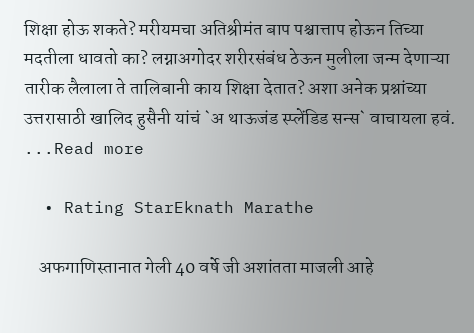शिक्षा होऊ शकते? मरीयमचा अतिश्रीमंत बाप पश्चात्ताप होऊन तिच्या मदतीला धावतो का? लग्नाअगोदर शरीरसंबंध ठेऊन मुलीला जन्म देणाऱ्या तारीक लैलाला ते तालिबानी काय शिक्षा देतात? अशा अनेक प्रश्नांच्या उत्तरासाठी खालिद हुसैनी यांचं `अ थाऊजंड स्प्लेंडिड सन्स` वाचायला हवं. ...Read more

  • Rating StarEknath Marathe

    अफगाणिस्तानात गेली 40 वर्षे जी अशांतता माजली आहे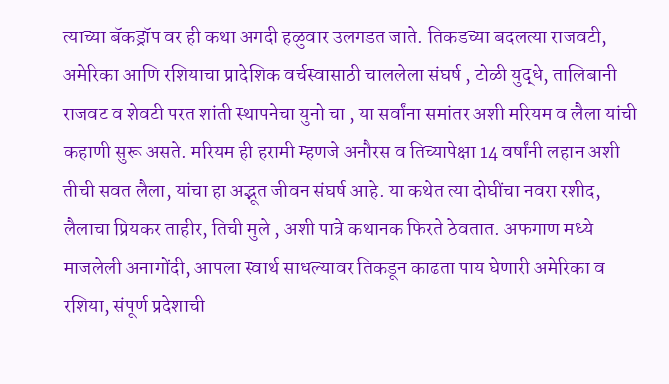त्याच्या बॅकड्रॉप वर ही कथा अगदी हळुवार उलगडत जाते. तिकडच्या बदलत्या राजवटी, अमेरिका आणि रशियाचा प्रादेशिक वर्चस्वासाठी चाललेला संघर्ष , टोळी युद्धे, तालिबानी राजवट व शेवटी परत शांती स्थापनेचा युनो चा , या सर्वांना समांतर अशी मरियम व लैला यांची कहाणी सुरू असते. मरियम ही हरामी म्हणजे अनौरस व तिच्यापेक्षा 14 वर्षांनी लहान अशी तीची सवत लैला, यांचा हा अद्भूत जीवन संघर्ष आहे. या कथेत त्या दोघींचा नवरा रशीद, लैलाचा प्रियकर ताहीर, तिची मुले , अशी पात्रे कथानक फिरते ठेवतात. अफगाण मध्ये माजलेली अनागोंदी, आपला स्वार्थ साधल्यावर तिकडून काढता पाय घेणारी अमेरिका व रशिया, संपूर्ण प्रदेशाची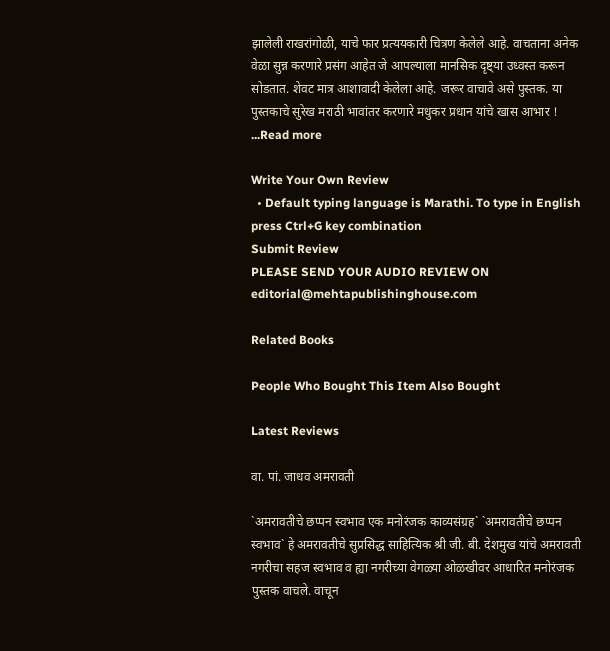झालेली राखरांगोळी, याचे फार प्रत्ययकारी चित्रण केलेले आहे. वाचताना अनेक वेळा सुन्न करणारे प्रसंग आहेत जे आपल्याला मानसिक दृष्ट्या उध्वस्त करून सोडतात. शेवट मात्र आशावादी केलेला आहे. जरूर वाचावे असे पुस्तक. या पुस्तकाचे सुरेख मराठी भावांतर करणारे मधुकर प्रधान यांचे खास आभार ! ...Read more

Write Your Own Review
  • Default typing language is Marathi. To type in English press Ctrl+G key combination
Submit Review
PLEASE SEND YOUR AUDIO REVIEW ON editorial@mehtapublishinghouse.com

Related Books

People Who Bought This Item Also Bought

Latest Reviews

वा. पां. जाधव अमरावती

`अमरावतीचे छप्पन स्वभाव एक मनोरंजक काव्यसंग्रह` `अमरावतीचे छप्पन स्वभाव` हे अमरावतीचे सुप्रसिद्ध साहित्यिक श्री जी. बी. देशमुख यांचे अमरावती नगरीचा सहज स्वभाव व ह्या नगरीच्या वेगळ्या ओळखीवर आधारित मनोरंजक पुस्तक वाचले. वाचून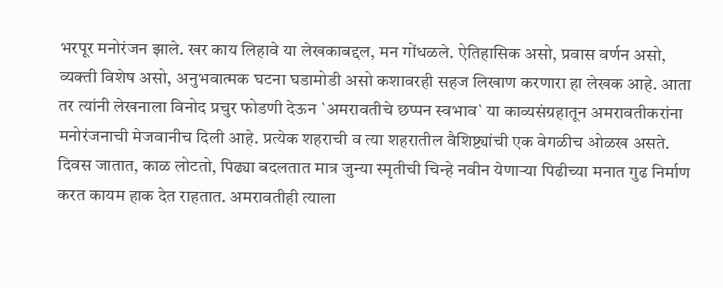भरपूर मनोरंजन झाले. खर काय लिहावे या लेखकाबद्दल, मन गोंधळले. ऐतिहासिक असो, प्रवास वर्णन असो, व्यक्ती विशेष असो, अनुभवात्मक घटना घडामोडी असो कशावरही सहज लिखाण करणारा हा लेखक आहे. आता तर त्यांनी लेखनाला विनोद प्रचुर फोडणी देऊन `अमरावतीचे छप्पन स्वभाव` या काव्यसंग्रहातून अमरावतीकरांना मनोरंजनाची मेजवानीच दिली आहे. प्रत्येक शहराची व त्या शहरातील वैशिष्ट्यांची एक वेगळीच ओळख असते. दिवस जातात, काळ लोटतो, पिढ्या बदलतात मात्र जुन्या स्मृतीची चिन्हे नवीन येणाऱ्या पिढीच्या मनात गुढ निर्माण करत कायम हाक देत राहतात. अमरावतीही त्याला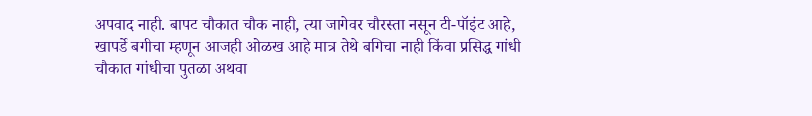अपवाद नाही. बापट चौकात चौक नाही, त्या जागेवर चौरस्ता नसून टी-पॉइंट आहे, खापर्डे बगीचा म्हणून आजही ओळख आहे मात्र तेथे बगिचा नाही किंवा प्रसिद्ध गांधी चौकात गांधीचा पुतळा अथवा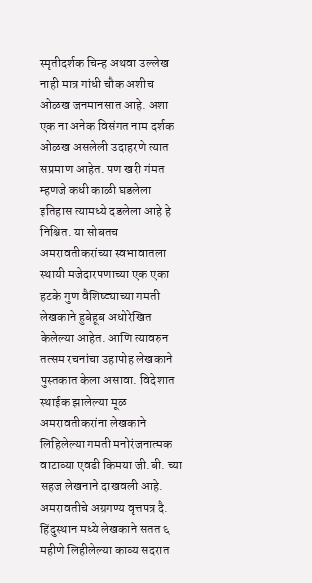स्मृतीदर्शक चिन्ह अथवा उल्लेख नाही मात्र गांधी चौक अशीच ओळख जनमानसात आहे. अशा एक ना अनेक विसंगत नाम दर्शक ओळख असलेली उदाहरणे त्यात सप्रमाण आहेत. पण खरी गंमत म्हणजे कधी काळी घडलेला इतिहास त्यामध्ये दडलेला आहे हे निश्चित. या सोबतच अमरावतीकरांच्या स्वभावातला स्थायी मजेदारपणाच्या एक एका हटके गुण वैशिष्ट्याच्या गमती लेखकाने हुबेहूब अधोरेखित केलेल्या आहेत. आणि त्यावरुन तत्सम रचनांचा उहापोह लेखकाने पुस्तकात केला असावा. विदेशात स्थाईक झालेल्या मूळ अमरावतीकरांना लेखकाने लिहिलेल्या गमती मनोरंजनात्मक वाटाव्या एवढी किमया जी.बी. च्या सहज लेखनाने दाखवली आहे. अमरावतीचे अग्रगण्य वृत्तपत्र दै. हिंदुस्थान मध्ये लेखकाने सतत ६ महीणे लिहीलेल्या काव्य सदरात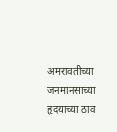अमरावतीच्या जनमानसाच्या हृदयाच्या ठाव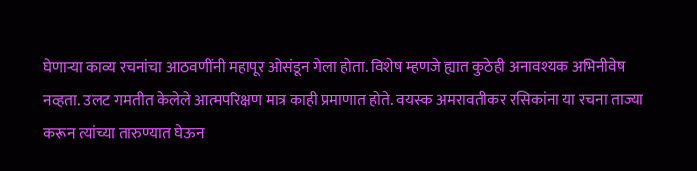घेणाऱ्या काव्य रचनांचा आठवणींनी महापूर ओसंडून गेला होता. विशेष म्हणजे ह्यात कुठेही अनावश्यक अभिनीवेष नव्हता. उलट गमतीत केलेले आत्मपरिक्षण मात्र काही प्रमाणात होते. वयस्क अमरावतीकर रसिकांना या रचना ताज्या करून त्यांच्या तारुण्यात घेऊन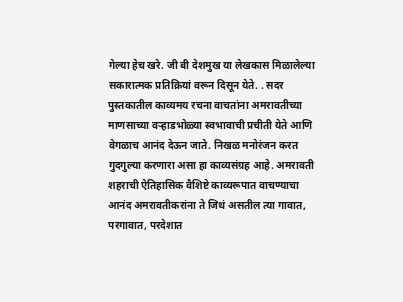गेल्या हेच खरे. जी बी देशमुख या लेखकास मिळालेल्या सकारात्मक प्रतिक्रियां वरून दिसून येते. . सदर पुस्तकातील काव्यमय रचना वाचतांना अमरावतीच्या माणसाच्या वऱ्हाडभोळ्या स्वभावाची प्रचीती येते आणि वेगळाच आनंद देऊन जाते. निखळ मनोरंजन करत गुदगुल्या करणारा असा हा काव्यसंग्रह आहे. अमरावती शहराची ऐतिहासिक वैशिष्टे काव्यरूपात वाचण्याचा आनंद अमरावतीकरांना ते जिथं असतील त्या गावात, परगावात, परदेशात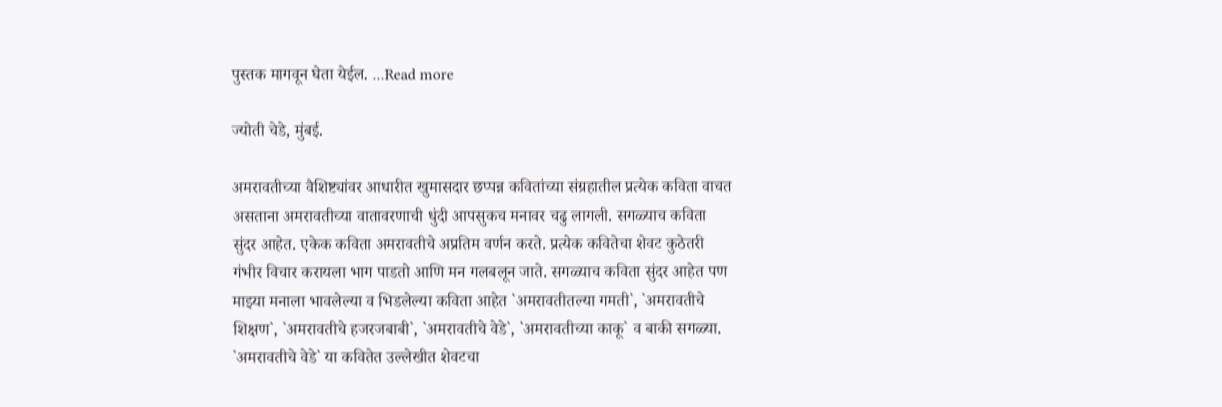पुस्तक मागवून घेता येईल. ...Read more

ज्योती चेडे, मुंबई.

अमरावतीच्या वैशिष्ट्यांवर आधारीत खुमासदार छप्पन्न कवितांच्या संग्रहातील प्रत्येक कविता वाचत असताना अमरावतीच्या वातावरणाची धुंदी आपसुकच मनावर चढु लागली. सगळ्याच कविता सुंदर आहेत. एकेक कविता अमरावतीचे अप्रतिम वर्णन करते. प्रत्येक कवितेचा शेवट कुठेतरी गंभीर विचार करायला भाग पाडतो आणि मन गलबलून जाते. सगळ्याच कविता सुंदर आहेत पण माझ्या मनाला भावलेल्या व भिडलेल्या कविता आहेत `अमरावतीतल्या गमती`, `अमरावतीचे शिक्षण`, `अमरावतीचे हजरजबाबी`, `अमरावतीचे वेडे`, `अमरावतीच्या काकू` व बाकी सगळ्या. `अमरावतीचे वेडे` या कवितेत उल्लेखीत शेवटचा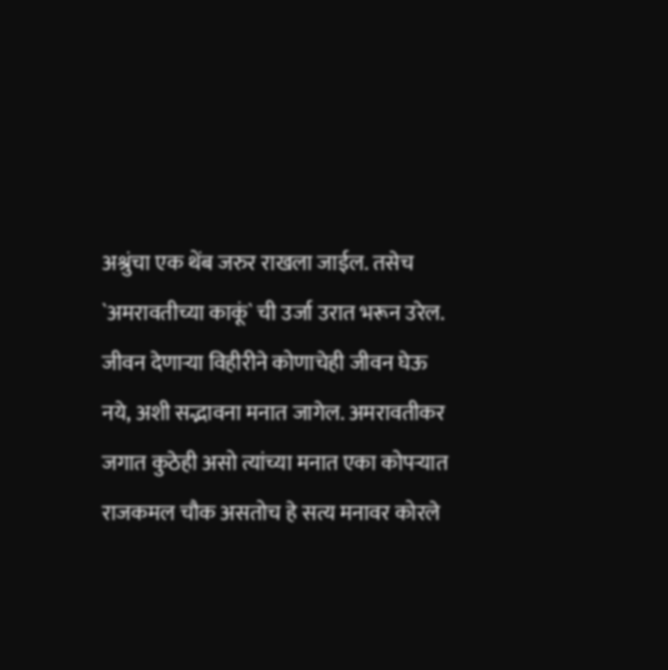अश्रुंचा एक थेंब जरुर राखला जाईल. तसेच `अमरावतीच्या काकूं` ची उर्जा उरात भरून उरेल. जीवन देणाऱ्या विहीरीने कोणाचेही जीवन घेऊ नये, अशी सद्भावना मनात जागेल. अमरावतीकर जगात कुठेही असो त्यांच्या मनात एका कोपऱ्यात राजकमल चौक असतोच हे सत्य मनावर कोरले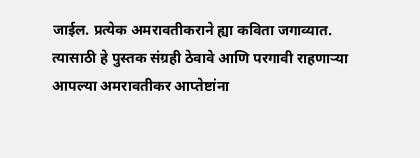जाईल. प्रत्येक अमरावतीकराने ह्या कविता जगाव्यात. त्यासाठी हे पुस्तक संग्रही ठेवावे आणि परगावी राहणाऱ्या आपल्या अमरावतीकर आप्तेष्टांना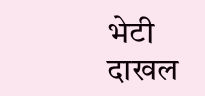भेटी दाखल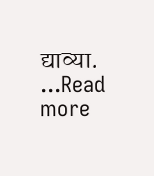द्याव्या. ...Read more